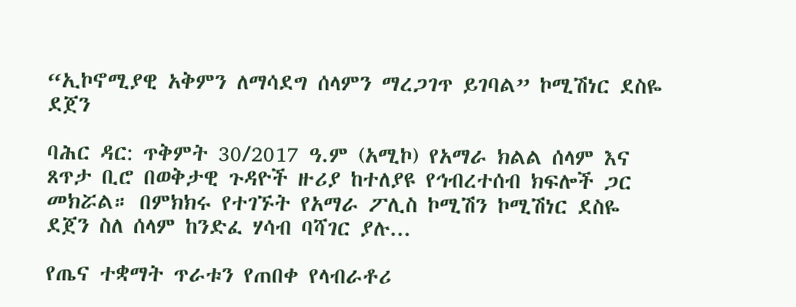“ኢኮኖሚያዊ አቅምን ለማሳደግ ሰላምን ማረጋገጥ ይገባል” ኮሚሽነር ደስዬ ደጀን

ባሕር ዳር: ጥቅምት 30/2017 ዓ.ም (አሚኮ) የአማራ ክልል ሰላም እና ጸጥታ ቢሮ በወቅታዊ ጉዳዮች ዙሪያ ከተለያዩ የኅብረተሰብ ክፍሎች ጋር መክሯል። በምክክሩ የተገኙት የአማራ ፖሊስ ኮሚሽን ኮሚሽነር ደስዬ ደጀን ስለ ሰላም ከንድፈ ሃሳብ ባሻገር ያሉ...

የጤና ተቋማት ጥራቱን የጠበቀ የላብራቶሪ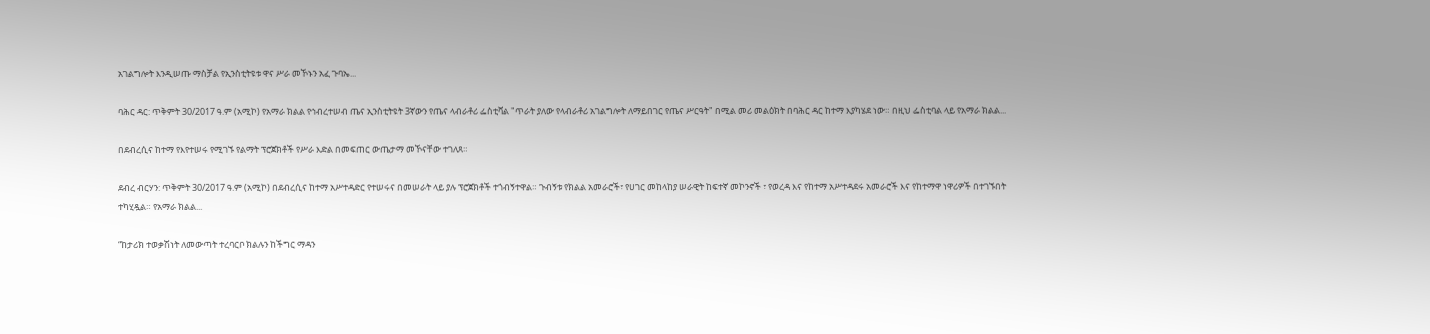አገልግሎት እንዲሠጡ ማስቻል የኢንስቲትዩቱ ዋና ሥራ መኾኑን አፈ ጉባኤ...

ባሕር ዳር: ጥቅምት 30/2017 ዓ.ም (አሚኮ) የአማራ ክልል የኅብረተሠብ ጤና ኢንስቲትዩት 3ኛውን የጤና ላብራቶሪ ፌስቲቫል "ጥራት ያለው የላብራቶሪ አገልግሎት ለማይበገር የጤና ሥርዓት" በሚል መሪ መልዕክት በባሕር ዳር ከተማ እያካሄደ ነው። በዚህ ፌስቲባል ላይ የአማራ ክልል...

በደብረሲና ከተማ የእየተሠሩ የሚገኙ የልማት ፕሮጀክቶች የሥራ እድል በመፍጠር ውጤታማ መኾናቸው ተገለጸ።

ደብረ ብርሃን: ጥቅምት 30/2017 ዓ.ም (አሚኮ) በደብረሲና ከተማ አሥተዳድር የተሠሩና በመሠራት ላይ ያሉ ፕሮጀክቶች ተጎብኝተዋል። ጉብኝቱ የክልል አመራሮች፣ የሀገር መከላከያ ሠራዊት ከፍተኛ መኮንኖች ፣ የወረዳ እና የከተማ አሥተዳደሩ አመራሮች እና የከተማዋ ነዋሪዎች በተገኙበት ተካሂዷል። የአማራ ክልል...

“ከታሪክ ተወቃሽነት ለመውጣት ተረባርቦ ክልሉን ከችግር ማዳን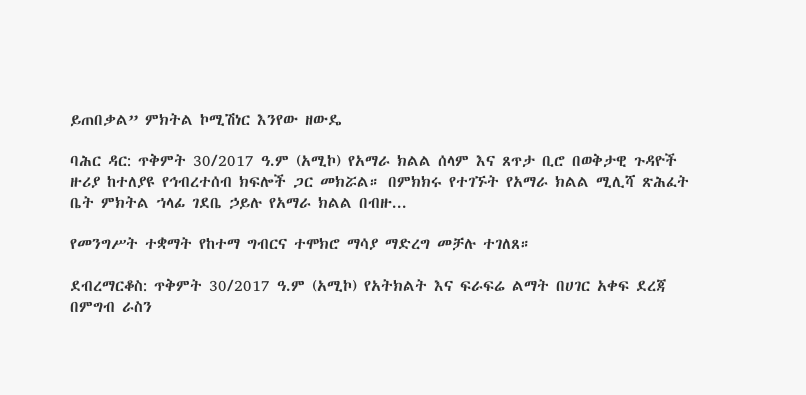ይጠበቃል” ምክትል ኮሚሽነር እንየው ዘውዴ

ባሕር ዳር: ጥቅምት 30/2017 ዓ.ም (አሚኮ) የአማራ ክልል ሰላም እና ጸጥታ ቢሮ በወቅታዊ ጉዳዮች ዙሪያ ከተለያዩ የኅብረተሰብ ክፍሎች ጋር መክሯል። በምክክሩ የተገኙት የአማራ ክልል ሚሊሻ ጽሕፈት ቤት ምክትል ኀላፊ ገደቤ ኃይሉ የአማራ ክልል በብዙ...

የመንግሥት ተቋማት የከተማ ግብርና ተሞክሮ ማሳያ ማድረግ መቻሉ ተገለጸ።

ደብረማርቆስ: ጥቅምት 30/2017 ዓ.ም (አሚኮ) የአትክልት እና ፍራፍሬ ልማት በሀገር አቀፍ ደረጃ በምግብ ራስን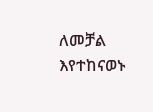ለመቻል እየተከናወኑ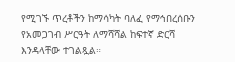የሚገኙ ጥረቶችን ከማሳካት ባለፈ የማኅበረሰቡን የአመጋገብ ሥርዓት ለማሻሻል ከፍተኛ ድርሻ እንዳላቸው ተገልጿል።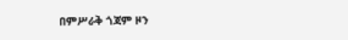በምሥራቅ ጎጃም ዞን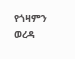የጎዛምን ወረዳ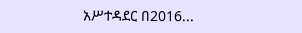አሥተዳደር በ2016...